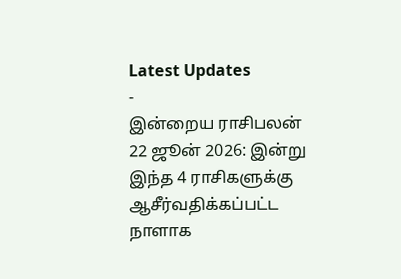Latest Updates
-
இன்றைய ராசிபலன் 22 ஜூன் 2026: இன்று இந்த 4 ராசிகளுக்கு ஆசீர்வதிக்கப்பட்ட நாளாக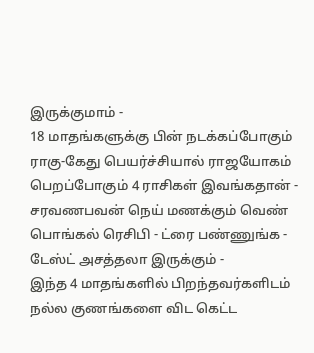இருக்குமாம் -
18 மாதங்களுக்கு பின் நடக்கப்போகும் ராகு-கேது பெயர்ச்சியால் ராஜயோகம் பெறப்போகும் 4 ராசிகள் இவங்கதான் -
சரவணபவன் நெய் மணக்கும் வெண் பொங்கல் ரெசிபி - ட்ரை பண்ணுங்க - டேஸ்ட் அசத்தலா இருக்கும் -
இந்த 4 மாதங்களில் பிறந்தவர்களிடம் நல்ல குணங்களை விட கெட்ட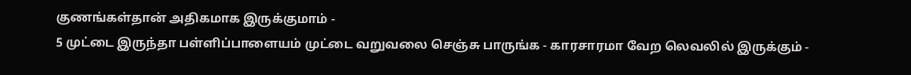குணங்கள்தான் அதிகமாக இருக்குமாம் -
5 முட்டை இருந்தா பள்ளிப்பாளையம் முட்டை வறுவலை செஞ்சு பாருங்க - காரசாரமா வேற லெவலில் இருக்கும் -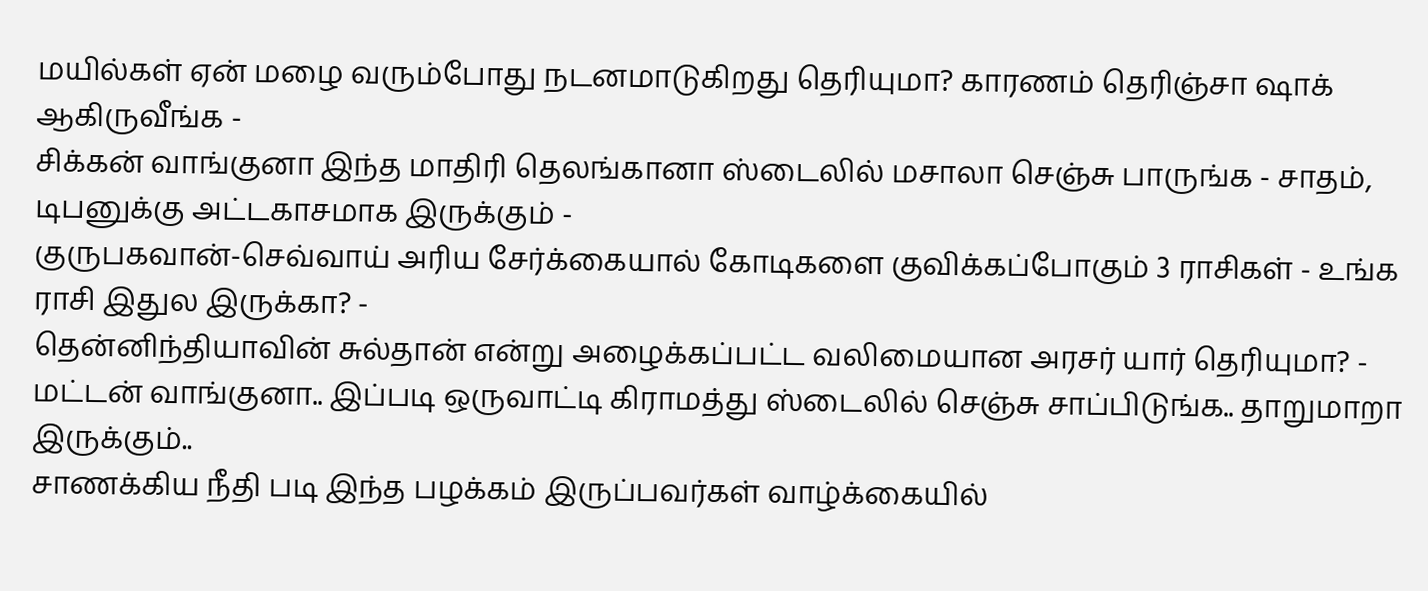மயில்கள் ஏன் மழை வரும்போது நடனமாடுகிறது தெரியுமா? காரணம் தெரிஞ்சா ஷாக் ஆகிருவீங்க -
சிக்கன் வாங்குனா இந்த மாதிரி தெலங்கானா ஸ்டைலில் மசாலா செஞ்சு பாருங்க - சாதம், டிபனுக்கு அட்டகாசமாக இருக்கும் -
குருபகவான்-செவ்வாய் அரிய சேர்க்கையால் கோடிகளை குவிக்கப்போகும் 3 ராசிகள் - உங்க ராசி இதுல இருக்கா? -
தென்னிந்தியாவின் சுல்தான் என்று அழைக்கப்பட்ட வலிமையான அரசர் யார் தெரியுமா? -
மட்டன் வாங்குனா.. இப்படி ஒருவாட்டி கிராமத்து ஸ்டைலில் செஞ்சு சாப்பிடுங்க.. தாறுமாறா இருக்கும்..
சாணக்கிய நீதி படி இந்த பழக்கம் இருப்பவர்கள் வாழ்க்கையில்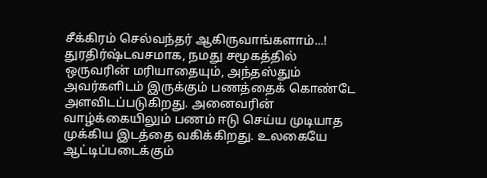சீக்கிரம் செல்வந்தர் ஆகிருவாங்களாம்...!
துரதிர்ஷ்டவசமாக, நமது சமூகத்தில் ஒருவரின் மரியாதையும், அந்தஸ்தும் அவர்களிடம் இருக்கும் பணத்தைக் கொண்டே அளவிடப்படுகிறது. அனைவரின் வாழ்க்கையிலும் பணம் ஈடு செய்ய முடியாத முக்கிய இடத்தை வகிக்கிறது. உலகையே ஆட்டிப்படைக்கும்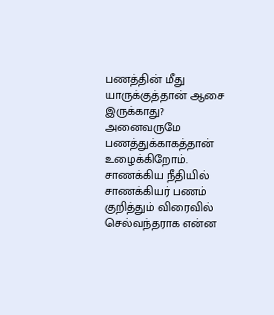பணத்தின் மீது யாருக்குத்தான் ஆசை இருக்காது?
அனைவருமே பணத்துக்காகத்தான் உழைக்கிறோம். சாணக்கிய நீதியில் சாணக்கியர் பணம் குறித்தும் விரைவில் செல்வந்தராக என்ன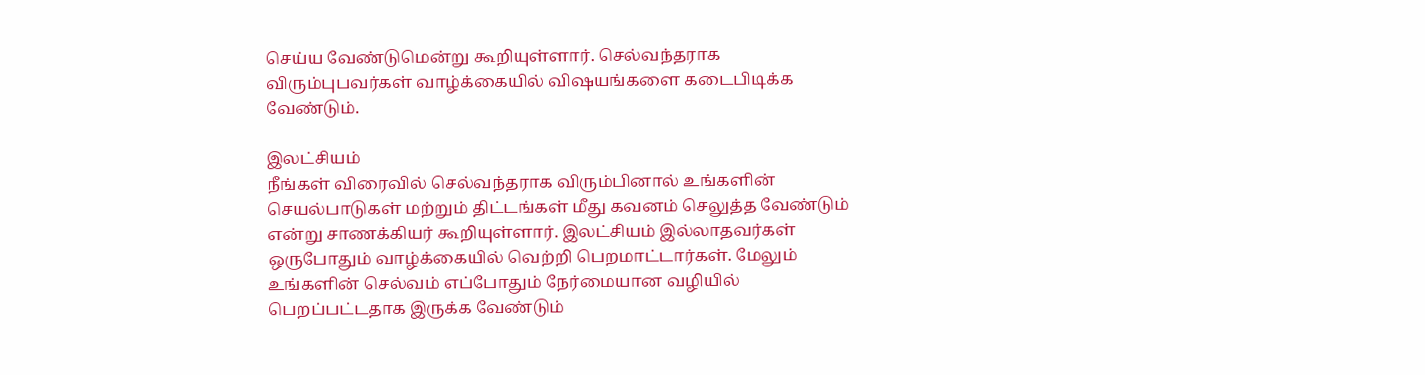செய்ய வேண்டுமென்று கூறியுள்ளார். செல்வந்தராக விரும்புபவர்கள் வாழ்க்கையில் விஷயங்களை கடைபிடிக்க வேண்டும்.

இலட்சியம்
நீங்கள் விரைவில் செல்வந்தராக விரும்பினால் உங்களின் செயல்பாடுகள் மற்றும் திட்டங்கள் மீது கவனம் செலுத்த வேண்டும் என்று சாணக்கியர் கூறியுள்ளார். இலட்சியம் இல்லாதவர்கள் ஒருபோதும் வாழ்க்கையில் வெற்றி பெறமாட்டார்கள். மேலும் உங்களின் செல்வம் எப்போதும் நேர்மையான வழியில் பெறப்பட்டதாக இருக்க வேண்டும்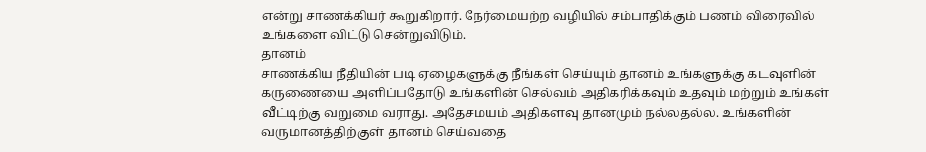என்று சாணக்கியர் கூறுகிறார். நேர்மையற்ற வழியில் சம்பாதிக்கும் பணம் விரைவில் உங்களை விட்டு சென்றுவிடும்.
தானம்
சாணக்கிய நீதியின் படி ஏழைகளுக்கு நீங்கள் செய்யும் தானம் உங்களுக்கு கடவுளின் கருணையை அளிப்பதோடு உங்களின் செல்வம் அதிகரிக்கவும் உதவும் மற்றும் உங்கள் வீட்டிற்கு வறுமை வராது. அதேசமயம் அதிகளவு தானமும் நல்லதல்ல. உங்களின் வருமானத்திற்குள் தானம் செய்வதை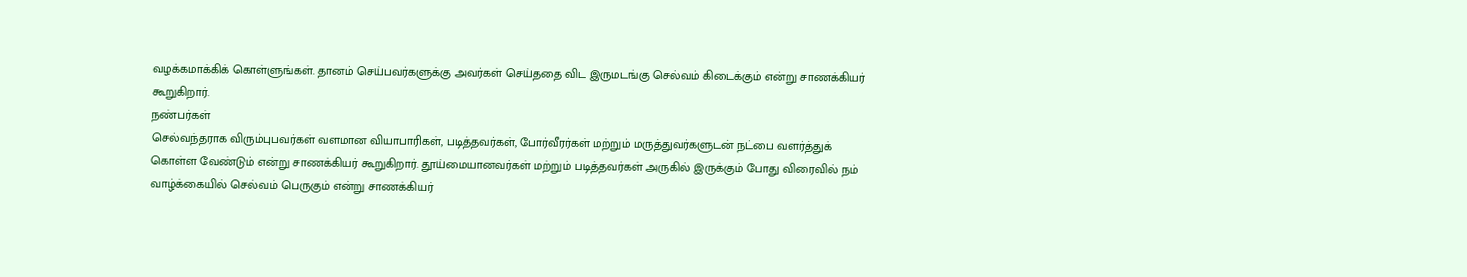வழக்கமாக்கிக் கொள்ளுங்கள். தானம் செய்பவர்களுக்கு அவர்கள் செய்ததை விட இருமடங்கு செல்வம் கிடைக்கும் என்று சாணக்கியர் கூறுகிறார்.
நண்பர்கள்
செல்வந்தராக விரும்புபவர்கள் வளமான வியாபாரிகள், படித்தவர்கள், போர்வீரர்கள் மற்றும் மருத்துவர்களுடன் நட்பை வளர்த்துக் கொள்ள வேண்டும் என்று சாணக்கியர் கூறுகிறார். தூய்மையானவர்கள் மற்றும் படித்தவர்கள் அருகில் இருக்கும் போது விரைவில் நம் வாழ்க்கையில் செல்வம் பெருகும் என்று சாணக்கியர்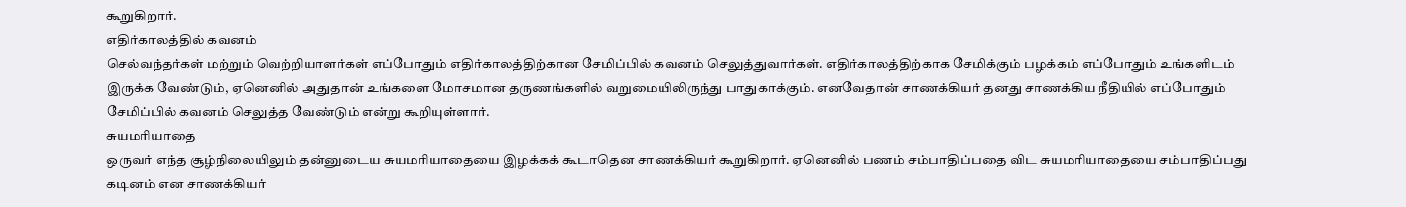கூறுகிறார்.
எதிர்காலத்தில் கவனம்
செல்வந்தர்கள் மற்றும் வெற்றியாளர்கள் எப்போதும் எதிர்காலத்திற்கான சேமிப்பில் கவனம் செலுத்துவார்கள். எதிர்காலத்திற்காக சேமிக்கும் பழக்கம் எப்போதும் உங்களிடம் இருக்க வேண்டும், ஏனெனில் அதுதான் உங்களை மோசமான தருணங்களில் வறுமையிலிருந்து பாதுகாக்கும். எனவேதான் சாணக்கியர் தனது சாணக்கிய நீதியில் எப்போதும் சேமிப்பில் கவனம் செலுத்த வேண்டும் என்று கூறியுள்ளார்.
சுயமரியாதை
ஒருவர் எந்த சூழ்நிலையிலும் தன்னுடைய சுயமரியாதையை இழக்கக் கூடாதென சாணக்கியர் கூறுகிறார். ஏனெனில் பணம் சம்பாதிப்பதை விட சுயமரியாதையை சம்பாதிப்பது கடினம் என சாணக்கியர்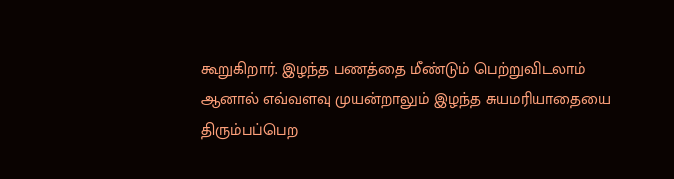கூறுகிறார். இழந்த பணத்தை மீண்டும் பெற்றுவிடலாம் ஆனால் எவ்வளவு முயன்றாலும் இழந்த சுயமரியாதையை திரும்பப்பெற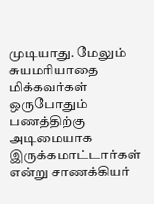முடியாது. மேலும் சுயமரியாதை மிக்கவர்கள் ஒருபோதும் பணத்திற்கு அடிமையாக இருக்கமாட்டார்கள் என்று சாணக்கியர்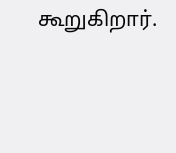கூறுகிறார்.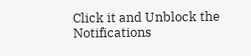Click it and Unblock the Notifications